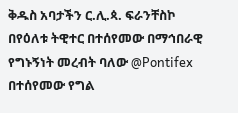ቅዱስ አባታችን ር.ሊ.ጳ. ፍራንቸስኮ በየዕለቱ ትዊተር በተሰየመው በማኅበራዊ የግኑኝነት መረብት ባለው @Pontifex በተሰየመው የግል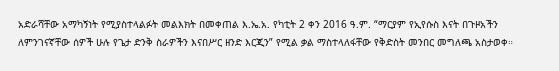አድራሻቸው አማካኝነት የሚያስተላልፉት መልእክት በመቀጠል እ.ኤ.አ. የካቲት 2 ቀን 2016 ዓ.ም. “ማርያም የኢየሱስ እናት በጉዞአችን ለምንገናኛቸው ሰዎች ሁሉ የጌታ ድንቅ ስራዎችን እናበሥር ዘንድ እርጂን” የሚል ቃል ማስተላለፋቸው የቅድስት መንበር መግለጫ አስታወቀ።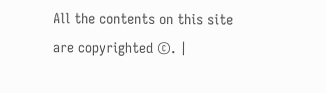All the contents on this site are copyrighted ©. |